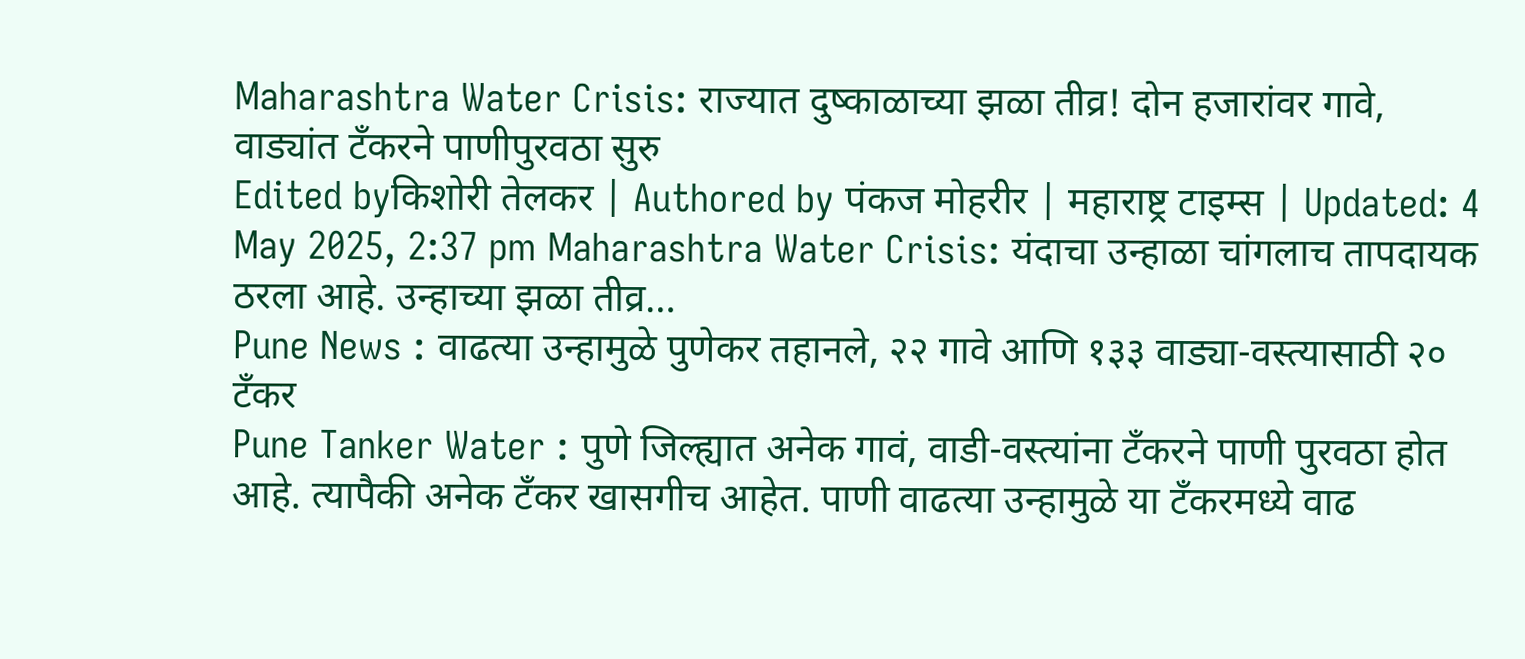Maharashtra Water Crisis: राज्यात दुष्काळाच्या झळा तीव्र! दोन हजारांवर गावे, वाड्यांत टॅंकरने पाणीपुरवठा सुरु
Edited byकिशोरी तेलकर | Authored by पंकज मोहरीर | महाराष्ट्र टाइम्स | Updated: 4 May 2025, 2:37 pm Maharashtra Water Crisis: यंदाचा उन्हाळा चांगलाच तापदायक ठरला आहे. उन्हाच्या झळा तीव्र…
Pune News : वाढत्या उन्हामुळे पुणेकर तहानले, २२ गावे आणि १३३ वाड्या-वस्त्यासाठी २० टँकर
Pune Tanker Water : पुणे जिल्ह्यात अनेक गावं, वाडी-वस्त्यांना टँकरने पाणी पुरवठा होत आहे. त्यापैकी अनेक टँकर खासगीच आहेत. पाणी वाढत्या उन्हामुळे या टँकरमध्ये वाढ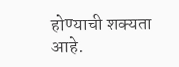होण्याची शक्यता आहे.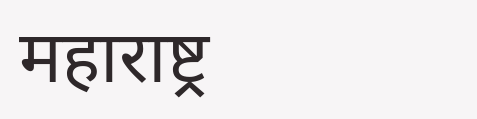महाराष्ट्र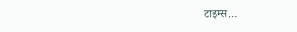टाइम्स…